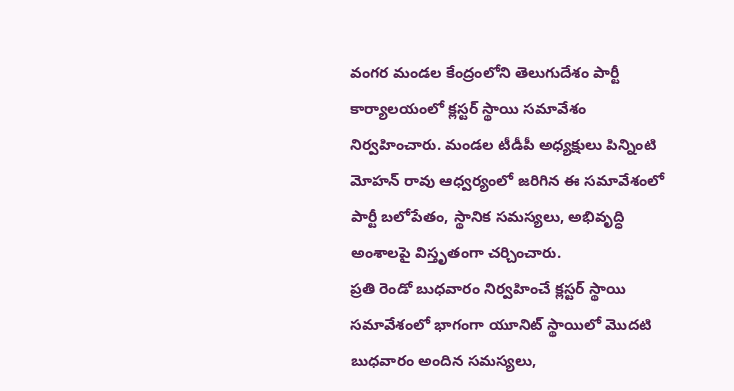వంగర మండల కేంద్రంలోని తెలుగుదేశం పార్టీ కార్యాలయంలో క్లస్టర్ స్థాయి సమావేశం నిర్వహించారు. మండల టీడీపీ అధ్యక్షులు పిన్నింటి మోహన్ రావు ఆధ్వర్యంలో జరిగిన ఈ సమావేశంలో పార్టీ బలోపేతం, స్థానిక సమస్యలు, అభివృద్ధి అంశాలపై విస్తృతంగా చర్చించారు.
ప్రతి రెండో బుధవారం నిర్వహించే క్లస్టర్ స్థాయి సమావేశంలో భాగంగా యూనిట్ స్థాయిలో మొదటి బుధవారం అందిన సమస్యలు,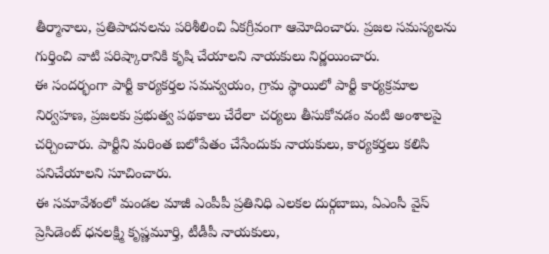తీర్మానాలు, ప్రతిపాదనలను పరిశీలించి ఏకగ్రీవంగా ఆమోదించారు. ప్రజల సమస్యలను గుర్తించి వాటి పరిష్కారానికి కృషి చేయాలని నాయకులు నిర్ణయించారు.
ఈ సందర్భంగా పార్టీ కార్యకర్తల సమన్వయం, గ్రామ స్థాయిలో పార్టీ కార్యక్రమాల నిర్వహణ, ప్రజలకు ప్రభుత్వ పథకాలు చేరేలా చర్యలు తీసుకోవడం వంటి అంశాలపై చర్చించారు. పార్టీని మరింత బలోపేతం చేసేందుకు నాయకులు, కార్యకర్తలు కలిసి పనిచేయాలని సూచించారు.
ఈ సమావేశంలో మండల మాజీ ఎంపీపీ ప్రతినిధి ఎలకల దుర్గబాబు, ఏఎంసీ వైస్ ప్రెసిడెంట్ ధనలక్ష్మి కృష్ణమూర్తి, టీడీపీ నాయకులు,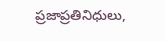ప్రజాప్రతినిధులు,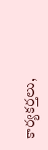కార్యకర్తలు,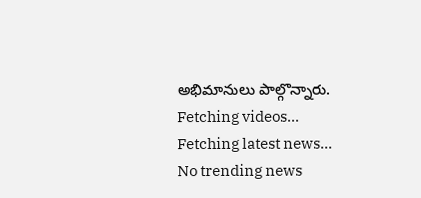అభిమానులు పాల్గొన్నారు.
Fetching videos...
Fetching latest news...
No trending news